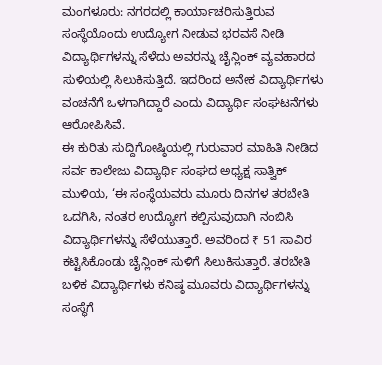ಮಂಗಳೂರು: ನಗರದಲ್ಲಿ ಕಾರ್ಯಾಚರಿಸುತ್ತಿರುವ ಸಂಸ್ಥೆಯೊಂದು ಉದ್ಯೋಗ ನೀಡುವ ಭರವಸೆ ನೀಡಿ ವಿದ್ಯಾರ್ಥಿಗಳನ್ನು ಸೆಳೆದು ಅವರನ್ನು ಚೈನ್ಲಿಂಕ್ ವ್ಯವಹಾರದ ಸುಳಿಯಲ್ಲಿ ಸಿಲುಕಿಸುತ್ತಿದೆ. ಇದರಿಂದ ಅನೇಕ ವಿದ್ಯಾರ್ಥಿಗಳು ವಂಚನೆಗೆ ಒಳಗಾಗಿದ್ದಾರೆ ಎಂದು ವಿದ್ಯಾರ್ಥಿ ಸಂಘಟನೆಗಳು ಆರೋಪಿಸಿವೆ.
ಈ ಕುರಿತು ಸುದ್ದಿಗೋಷ್ಠಿಯಲ್ಲಿ ಗುರುವಾರ ಮಾಹಿತಿ ನೀಡಿದ ಸರ್ವ ಕಾಲೇಜು ವಿದ್ಯಾರ್ಥಿ ಸಂಘದ ಅಧ್ಯಕ್ಷ ಸಾತ್ವಿಕ್ ಮುಳಿಯ, ‘ಈ ಸಂಸ್ಥೆಯವರು ಮೂರು ದಿನಗಳ ತರಬೇತಿ ಒದಗಿಸಿ, ನಂತರ ಉದ್ಯೋಗ ಕಲ್ಪಿಸುವುದಾಗಿ ನಂಬಿಸಿ ವಿದ್ಯಾರ್ಥಿಗಳನ್ನು ಸೆಳೆಯುತ್ತಾರೆ. ಅವರಿಂದ ₹ 51 ಸಾವಿರ ಕಟ್ಟಿಸಿಕೊಂಡು ಚೈನ್ಲಿಂಕ್ ಸುಳಿಗೆ ಸಿಲುಕಿಸುತ್ತಾರೆ. ತರಬೇತಿ ಬಳಿಕ ವಿದ್ಯಾರ್ಥಿಗಳು ಕನಿಷ್ಠ ಮೂವರು ವಿದ್ಯಾರ್ಥಿಗಳನ್ನು ಸಂಸ್ಥೆಗೆ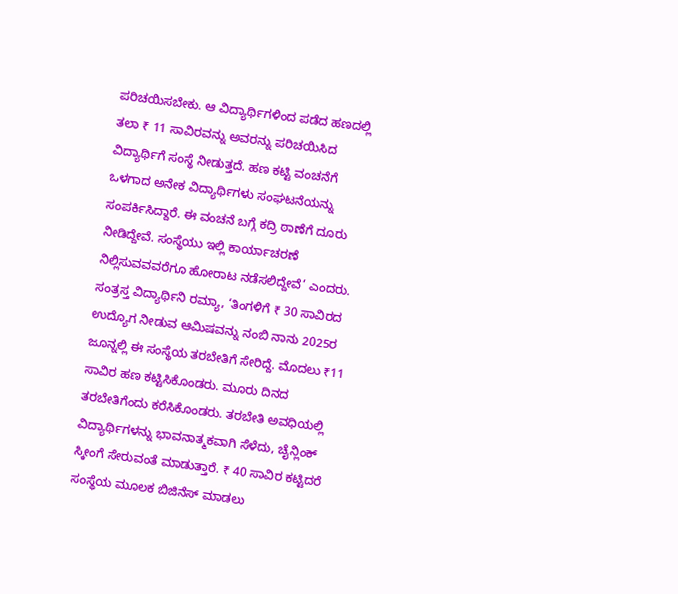ಪರಿಚಯಿಸಬೇಕು. ಆ ವಿದ್ಯಾರ್ಥಿಗಳಿಂದ ಪಡೆದ ಹಣದಲ್ಲಿ ತಲಾ ₹ 11 ಸಾವಿರವನ್ನು ಅವರನ್ನು ಪರಿಚಯಿಸಿದ ವಿದ್ಯಾರ್ಥಿಗೆ ಸಂಸ್ಥೆ ನೀಡುತ್ತದೆ. ಹಣ ಕಟ್ಟಿ ವಂಚನೆಗೆ ಒಳಗಾದ ಅನೇಕ ವಿದ್ಯಾರ್ಥಿಗಳು ಸಂಘಟನೆಯನ್ನು ಸಂಪರ್ಕಿಸಿದ್ದಾರೆ. ಈ ವಂಚನೆ ಬಗ್ಗೆ ಕದ್ರಿ ಠಾಣೆಗೆ ದೂರು ನೀಡಿದ್ದೇವೆ. ಸಂಸ್ಥೆಯು ಇಲ್ಲಿ ಕಾರ್ಯಾಚರಣೆ ನಿಲ್ಲಿಸುವವವರೆಗೂ ಹೋರಾಟ ನಡೆಸಲಿದ್ದೇವೆ’ ಎಂದರು.
ಸಂತ್ರಸ್ತ ವಿದ್ಯಾರ್ಥಿನಿ ರಮ್ಯಾ, ‘ತಿಂಗಳಿಗೆ ₹ 30 ಸಾವಿರದ ಉದ್ಯೊಗ ನೀಡುವ ಆಮಿಷವನ್ನು ನಂಬಿ ನಾನು 2025ರ ಜೂನ್ನಲ್ಲಿ ಈ ಸಂಸ್ಥೆಯ ತರಬೇತಿಗೆ ಸೇರಿದ್ದೆ. ಮೊದಲು ₹11 ಸಾವಿರ ಹಣ ಕಟ್ಟಿಸಿಕೊಂಡರು. ಮೂರು ದಿನದ ತರಬೇತಿಗೆಂದು ಕರೆಸಿಕೊಂಡರು. ತರಬೇತಿ ಅವಧಿಯಲ್ಲಿ ವಿದ್ಯಾರ್ಥಿಗಳನ್ನು ಭಾವನಾತ್ಮಕವಾಗಿ ಸೆಳೆದು, ಚೈನ್ಲಿಂಕ್ ಸ್ಕೀಂಗೆ ಸೇರುವಂತೆ ಮಾಡುತ್ತಾರೆ. ₹ 40 ಸಾವಿರ ಕಟ್ಟಿದರೆ ಸಂಸ್ಥೆಯ ಮೂಲಕ ಬಿಜಿನೆಸ್ ಮಾಡಲು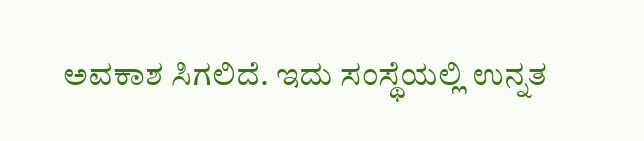ಅವಕಾಶ ಸಿಗಲಿದೆ. ಇದು ಸಂಸ್ಥೆಯಲ್ಲಿ ಉನ್ನತ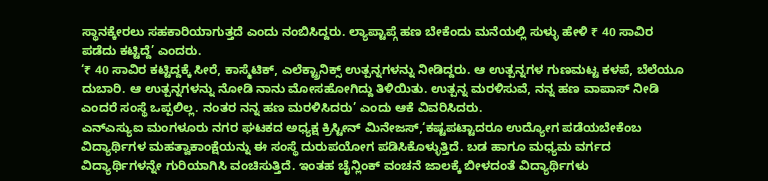ಸ್ಥಾನಕ್ಕೇರಲು ಸಹಕಾರಿಯಾಗುತ್ತದೆ ಎಂದು ನಂಬಿಸಿದ್ದರು. ಲ್ಯಾಪ್ಟಾಪ್ಗೆ ಹಣ ಬೇಕೆಂದು ಮನೆಯಲ್ಲಿ ಸುಳ್ಳು ಹೇಳಿ ₹ 40 ಸಾವಿರ ಪಡೆದು ಕಟ್ಟಿದ್ದೆ’ ಎಂದರು.
‘₹ 40 ಸಾವಿರ ಕಟ್ಟಿದ್ದಕ್ಕೆ ಸೀರೆ, ಕಾಸ್ಮೆಟಿಕ್, ಎಲೆಕ್ಟ್ರಾನಿಕ್ಸ್ ಉತ್ಪನ್ನಗಳನ್ನು ನೀಡಿದ್ದರು. ಆ ಉತ್ಪನ್ನಗಳ ಗುಣಮಟ್ಟ ಕಳಪೆ, ಬೆಲೆಯೂ ದುಬಾರಿ. ಆ ಉತ್ಪನ್ನಗಳನ್ನು ನೋಡಿ ನಾನು ಮೋಸಹೋಗಿದ್ದು ತಿಳಿಯಿತು. ಉತ್ಪನ್ನ ಮರಳಿಸುವೆ, ನನ್ನ ಹಣ ವಾಪಾಸ್ ನೀಡಿ ಎಂದರೆ ಸಂಸ್ಥೆ ಒಪ್ಪಲಿಲ್ಲ. ನಂತರ ನನ್ನ ಹಣ ಮರಳಿಸಿದರು’ ಎಂದು ಆಕೆ ವಿವರಿಸಿದರು.
ಎನ್ಎಸ್ಯುಐ ಮಂಗಳೂರು ನಗರ ಘಟಕದ ಅಧ್ಯಕ್ಷ ಕ್ರಿಸ್ಟೀನ್ ಮಿನೇಜಸ್,‘ಕಷ್ಟಪಟ್ಟಾದರೂ ಉದ್ಯೋಗ ಪಡೆಯಬೇಕೆಂಬ ವಿದ್ಯಾರ್ಥಿಗಳ ಮಹತ್ವಾಕಾಂಕ್ಷೆಯನ್ನು ಈ ಸಂಸ್ಥೆ ದುರುಪಯೋಗ ಪಡಿಸಿಕೊಳ್ಳುತ್ತಿದೆ. ಬಡ ಹಾಗೂ ಮಧ್ಯಮ ವರ್ಗದ ವಿದ್ಯಾರ್ಥಿಗಳನ್ನೇ ಗುರಿಯಾಗಿಸಿ ವಂಚಿಸುತ್ತಿದೆ. ಇಂತಹ ಚೈನ್ಲಿಂಕ್ ವಂಚನೆ ಜಾಲಕ್ಕೆ ಬೀಳದಂತೆ ವಿದ್ಯಾರ್ಥಿಗಳು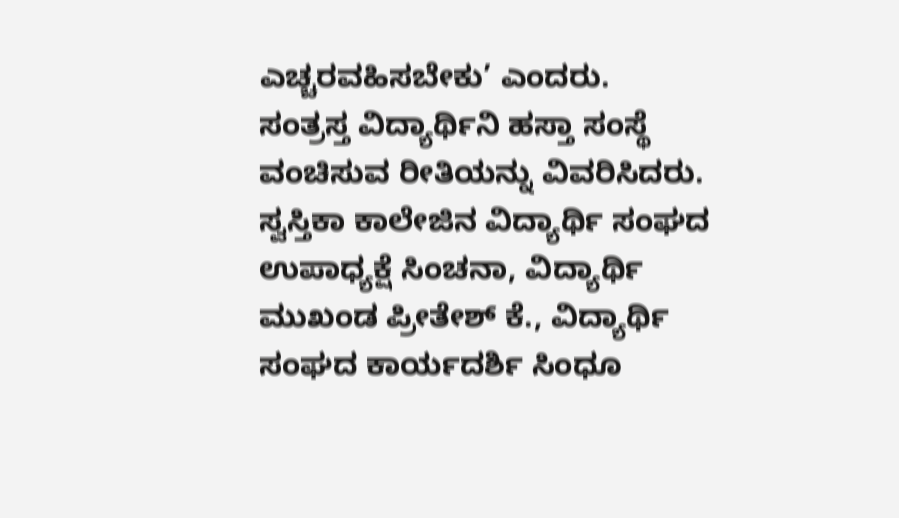ಎಚ್ಚರವಹಿಸಬೇಕು’ ಎಂದರು.
ಸಂತ್ರಸ್ತ ವಿದ್ಯಾರ್ಥಿನಿ ಹಸ್ತಾ ಸಂಸ್ಥೆ ವಂಚಿಸುವ ರೀತಿಯನ್ನು ವಿವರಿಸಿದರು.
ಸ್ವಸ್ತಿಕಾ ಕಾಲೇಜಿನ ವಿದ್ಯಾರ್ಥಿ ಸಂಘದ ಉಪಾಧ್ಯಕ್ಷೆ ಸಿಂಚನಾ, ವಿದ್ಯಾರ್ಥಿ ಮುಖಂಡ ಪ್ರೀತೇಶ್ ಕೆ., ವಿದ್ಯಾರ್ಥಿ ಸಂಘದ ಕಾರ್ಯದರ್ಶಿ ಸಿಂಧೂ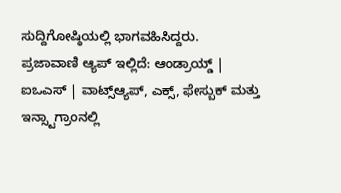ಸುದ್ದಿಗೋಷ್ಠಿಯಲ್ಲಿ ಭಾಗವಹಿಸಿದ್ದರು.
ಪ್ರಜಾವಾಣಿ ಆ್ಯಪ್ ಇಲ್ಲಿದೆ: ಆಂಡ್ರಾಯ್ಡ್ | ಐಒಎಸ್ | ವಾಟ್ಸ್ಆ್ಯಪ್, ಎಕ್ಸ್, ಫೇಸ್ಬುಕ್ ಮತ್ತು ಇನ್ಸ್ಟಾಗ್ರಾಂನಲ್ಲಿ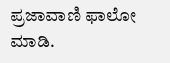ಪ್ರಜಾವಾಣಿ ಫಾಲೋ ಮಾಡಿ.